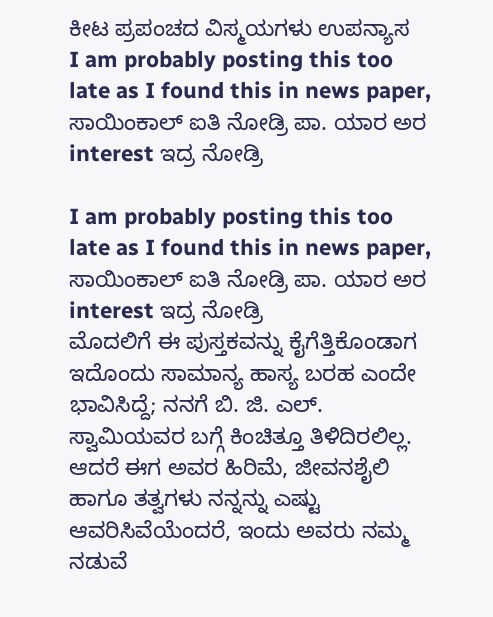ಕೀಟ ಪ್ರಪಂಚದ ವಿಸ್ಮಯಗಳು ಉಪನ್ಯಾಸ
I am probably posting this too late as I found this in news paper, ಸಾಯಿಂಕಾಲ್ ಐತಿ ನೋಡ್ರಿ ಪಾ. ಯಾರ ಅರ interest ಇದ್ರ ನೋಡ್ರಿ

I am probably posting this too late as I found this in news paper, ಸಾಯಿಂಕಾಲ್ ಐತಿ ನೋಡ್ರಿ ಪಾ. ಯಾರ ಅರ interest ಇದ್ರ ನೋಡ್ರಿ
ಮೊದಲಿಗೆ ಈ ಪುಸ್ತಕವನ್ನು ಕೈಗೆತ್ತಿಕೊಂಡಾಗ ಇದೊಂದು ಸಾಮಾನ್ಯ ಹಾಸ್ಯ ಬರಹ ಎಂದೇ ಭಾವಿಸಿದ್ದೆ; ನನಗೆ ಬಿ. ಜಿ. ಎಲ್. ಸ್ವಾಮಿಯವರ ಬಗ್ಗೆ ಕಿಂಚಿತ್ತೂ ತಿಳಿದಿರಲಿಲ್ಲ. ಆದರೆ ಈಗ ಅವರ ಹಿರಿಮೆ, ಜೀವನಶೈಲಿ ಹಾಗೂ ತತ್ವಗಳು ನನ್ನನ್ನು ಎಷ್ಟು ಆವರಿಸಿವೆಯೆಂದರೆ, ಇಂದು ಅವರು ನಮ್ಮ ನಡುವೆ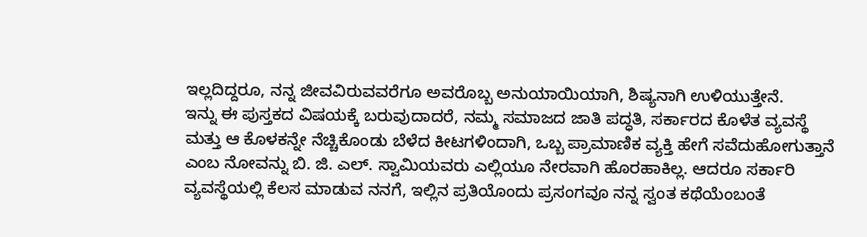ಇಲ್ಲದಿದ್ದರೂ, ನನ್ನ ಜೀವವಿರುವವರೆಗೂ ಅವರೊಬ್ಬ ಅನುಯಾಯಿಯಾಗಿ, ಶಿಷ್ಯನಾಗಿ ಉಳಿಯುತ್ತೇನೆ.
ಇನ್ನು ಈ ಪುಸ್ತಕದ ವಿಷಯಕ್ಕೆ ಬರುವುದಾದರೆ, ನಮ್ಮ ಸಮಾಜದ ಜಾತಿ ಪದ್ಧತಿ, ಸರ್ಕಾರದ ಕೊಳೆತ ವ್ಯವಸ್ಥೆ ಮತ್ತು ಆ ಕೊಳಕನ್ನೇ ನೆಚ್ಚಿಕೊಂಡು ಬೆಳೆದ ಕೀಟಗಳಿಂದಾಗಿ, ಒಬ್ಬ ಪ್ರಾಮಾಣಿಕ ವ್ಯಕ್ತಿ ಹೇಗೆ ಸವೆದುಹೋಗುತ್ತಾನೆ ಎಂಬ ನೋವನ್ನು ಬಿ. ಜಿ. ಎಲ್. ಸ್ವಾಮಿಯವರು ಎಲ್ಲಿಯೂ ನೇರವಾಗಿ ಹೊರಹಾಕಿಲ್ಲ. ಆದರೂ ಸರ್ಕಾರಿ ವ್ಯವಸ್ಥೆಯಲ್ಲಿ ಕೆಲಸ ಮಾಡುವ ನನಗೆ, ಇಲ್ಲಿನ ಪ್ರತಿಯೊಂದು ಪ್ರಸಂಗವೂ ನನ್ನ ಸ್ವಂತ ಕಥೆಯೆಂಬಂತೆ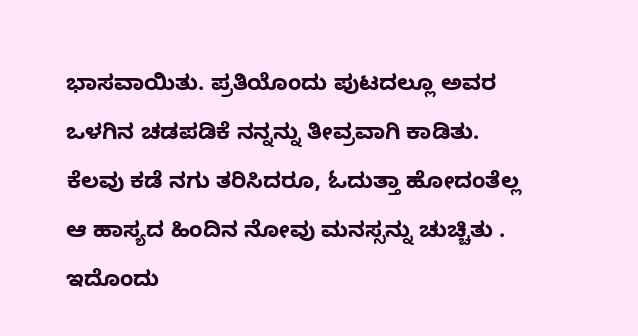ಭಾಸವಾಯಿತು. ಪ್ರತಿಯೊಂದು ಪುಟದಲ್ಲೂ ಅವರ ಒಳಗಿನ ಚಡಪಡಿಕೆ ನನ್ನನ್ನು ತೀವ್ರವಾಗಿ ಕಾಡಿತು. ಕೆಲವು ಕಡೆ ನಗು ತರಿಸಿದರೂ, ಓದುತ್ತಾ ಹೋದಂತೆಲ್ಲ ಆ ಹಾಸ್ಯದ ಹಿಂದಿನ ನೋವು ಮನಸ್ಸನ್ನು ಚುಚ್ಚಿತು . ಇದೊಂದು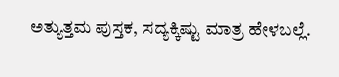ಅತ್ಯುತ್ತಮ ಪುಸ್ತಕ, ಸದ್ಯಕ್ಕಿಷ್ಟು ಮಾತ್ರ ಹೇಳಬಲ್ಲೆ.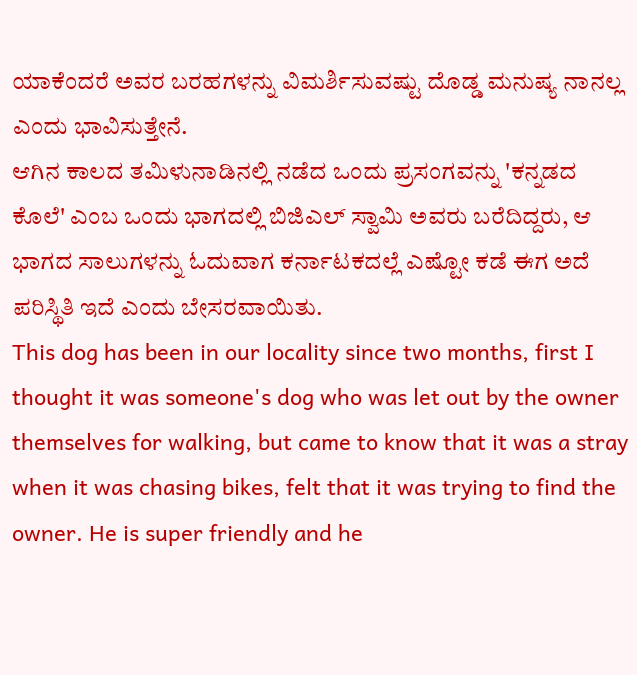ಯಾಕೆಂದರೆ ಅವರ ಬರಹಗಳನ್ನು ವಿಮರ್ಶಿಸುವಷ್ಟು ದೊಡ್ಡ ಮನುಷ್ಯ ನಾನಲ್ಲ ಎಂದು ಭಾವಿಸುತ್ತೇನೆ.
ಆಗಿನ ಕಾಲದ ತಮಿಳುನಾಡಿನಲ್ಲಿ ನಡೆದ ಒಂದು ಪ್ರಸಂಗವನ್ನು 'ಕನ್ನಡದ ಕೊಲೆ' ಎಂಬ ಒಂದು ಭಾಗದಲ್ಲಿ ಬಿಜಿಎಲ್ ಸ್ವಾಮಿ ಅವರು ಬರೆದಿದ್ದರು, ಆ ಭಾಗದ ಸಾಲುಗಳನ್ನು ಓದುವಾಗ ಕರ್ನಾಟಕದಲ್ಲೆ ಎಷ್ಟೋ ಕಡೆ ಈಗ ಅದೆ ಪರಿಸ್ಥಿತಿ ಇದೆ ಎಂದು ಬೇಸರವಾಯಿತು.
This dog has been in our locality since two months, first I thought it was someone's dog who was let out by the owner themselves for walking, but came to know that it was a stray when it was chasing bikes, felt that it was trying to find the owner. He is super friendly and he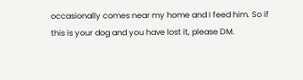occasionally comes near my home and I feed him. So if this is your dog and you have lost it, please DM.